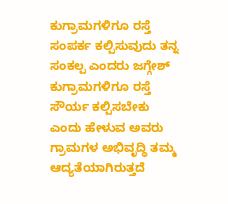ಕುಗ್ರಾಮಗಳಿಗೂ ರಸ್ತೆ ಸಂಪರ್ಕ ಕಲ್ಪಿಸುವುದು ತನ್ನ ಸಂಕಲ್ಪ ಎಂದರು ಜಗ್ಗೇಶ್
ಕುಗ್ರಾಮಗಳಿಗೂ ರಸ್ತೆ ಸೌರ್ಯ ಕಲ್ಪಿಸಬೇಕು ಎಂದು ಹೇಳುವ ಅವರು ಗ್ರಾಮಗಳ ಅಭಿವೃದ್ಧಿ ತಮ್ಮ ಆದ್ಯತೆಯಾಗಿರುತ್ತದೆ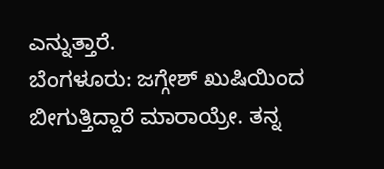ಎನ್ನುತ್ತಾರೆ.
ಬೆಂಗಳೂರು: ಜಗ್ಗೇಶ್ ಖುಷಿಯಿಂದ ಬೀಗುತ್ತಿದ್ದಾರೆ ಮಾರಾಯ್ರೇ. ತನ್ನ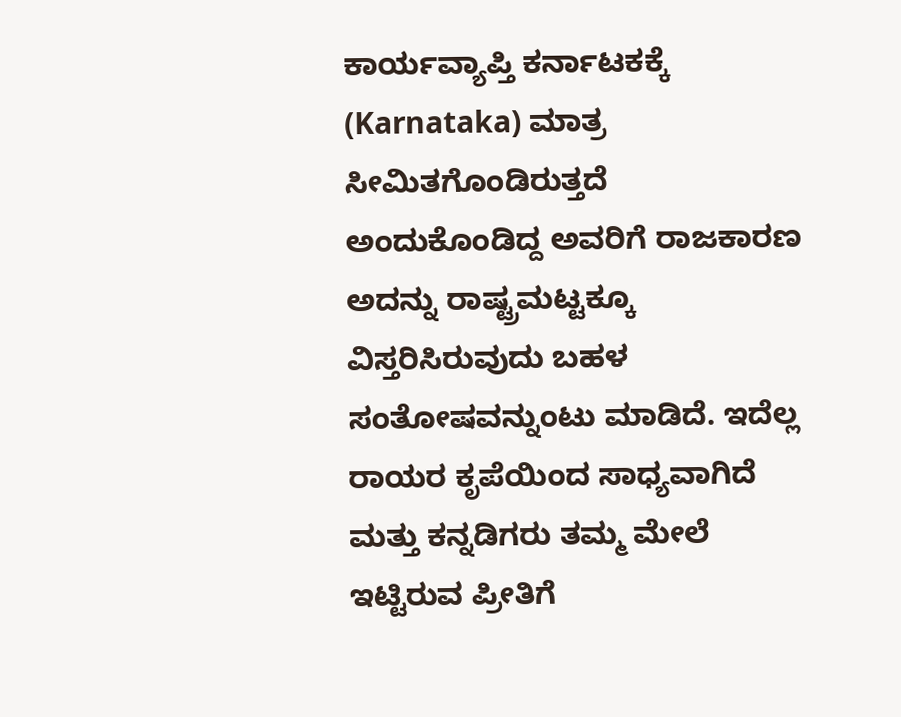ಕಾರ್ಯವ್ಯಾಪ್ತಿ ಕರ್ನಾಟಕಕ್ಕೆ (Karnataka) ಮಾತ್ರ ಸೀಮಿತಗೊಂಡಿರುತ್ತದೆ ಅಂದುಕೊಂಡಿದ್ದ ಅವರಿಗೆ ರಾಜಕಾರಣ ಅದನ್ನು ರಾಷ್ಟ್ರಮಟ್ಟಕ್ಕೂ ವಿಸ್ತರಿಸಿರುವುದು ಬಹಳ ಸಂತೋಷವನ್ನುಂಟು ಮಾಡಿದೆ. ಇದೆಲ್ಲ ರಾಯರ ಕೃಪೆಯಿಂದ ಸಾಧ್ಯವಾಗಿದೆ ಮತ್ತು ಕನ್ನಡಿಗರು ತಮ್ಮ ಮೇಲೆ ಇಟ್ಟಿರುವ ಪ್ರೀತಿಗೆ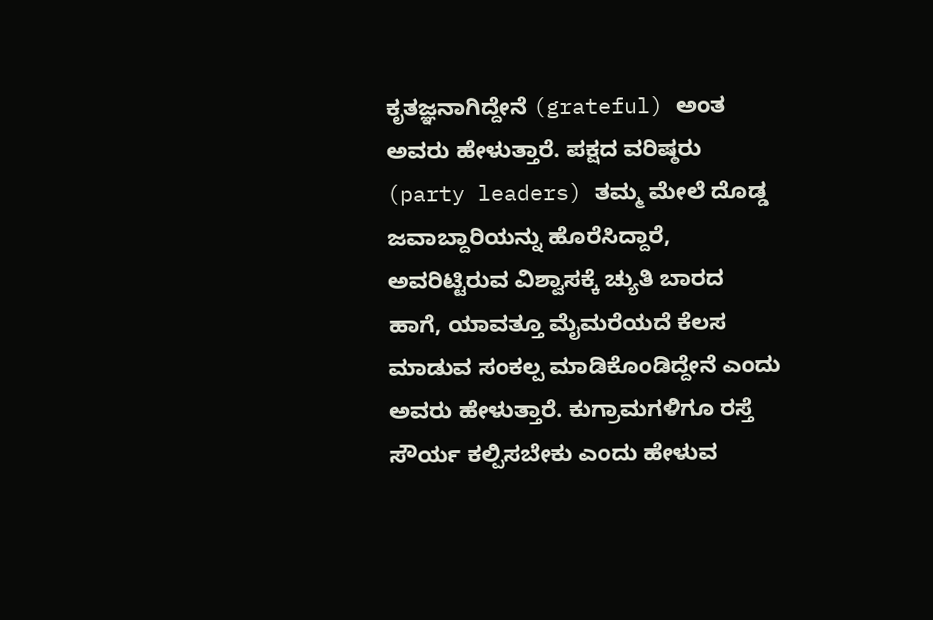ಕೃತಜ್ಞನಾಗಿದ್ದೇನೆ (grateful) ಅಂತ ಅವರು ಹೇಳುತ್ತಾರೆ. ಪಕ್ಷದ ವರಿಷ್ಠರು (party leaders) ತಮ್ಮ ಮೇಲೆ ದೊಡ್ಡ ಜವಾಬ್ದಾರಿಯನ್ನು ಹೊರೆಸಿದ್ದಾರೆ, ಅವರಿಟ್ಟಿರುವ ವಿಶ್ವಾಸಕ್ಕೆ ಚ್ಯುತಿ ಬಾರದ ಹಾಗೆ, ಯಾವತ್ತೂ ಮೈಮರೆಯದೆ ಕೆಲಸ ಮಾಡುವ ಸಂಕಲ್ಪ ಮಾಡಿಕೊಂಡಿದ್ದೇನೆ ಎಂದು ಅವರು ಹೇಳುತ್ತಾರೆ. ಕುಗ್ರಾಮಗಳಿಗೂ ರಸ್ತೆ ಸೌರ್ಯ ಕಲ್ಪಿಸಬೇಕು ಎಂದು ಹೇಳುವ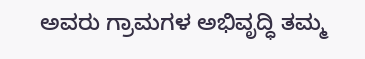ಅವರು ಗ್ರಾಮಗಳ ಅಭಿವೃದ್ಧಿ ತಮ್ಮ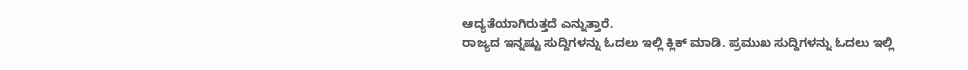ಆದ್ಯತೆಯಾಗಿರುತ್ತದೆ ಎನ್ನುತ್ತಾರೆ.
ರಾಜ್ಯದ ಇನ್ನಷ್ಟು ಸುದ್ದಿಗಳನ್ನು ಓದಲು ಇಲ್ಲಿ ಕ್ಲಿಕ್ ಮಾಡಿ. ಪ್ರಮುಖ ಸುದ್ದಿಗಳನ್ನು ಓದಲು ಇಲ್ಲಿ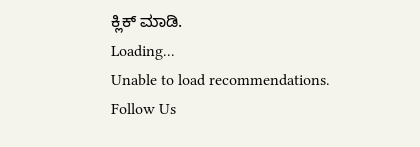ಕ್ಲಿಕ್ ಮಾಡಿ.
Loading...
Unable to load recommendations.
Follow Us